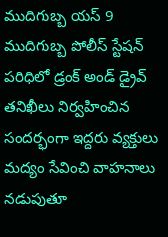ముదిగుబ్బ యస్ 9
ముదిగుబ్బ పోలీస్ స్టేషన్ పరిధిలో డ్రంక్ అండ్ డ్రైవ్ తనిఖీలు నిర్వహించిన సందర్భంగా ఇద్దరు వ్యక్తులు మద్యం సేవించి వాహనాలు నడుపుతూ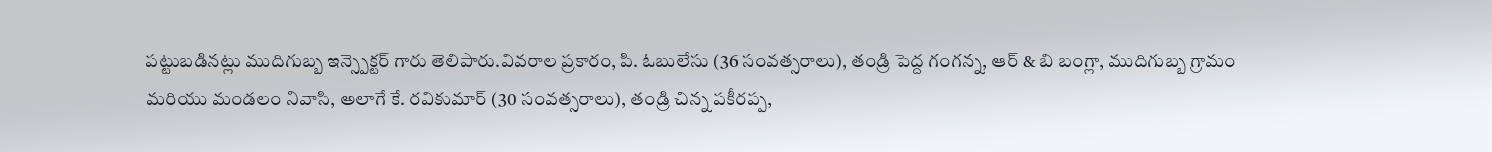పట్టుబడినట్లు ముదిగుబ్బ ఇన్స్పెక్టర్ గారు తెలిపారు.వివరాల ప్రకారం, పి. ఓబులేసు (36 సంవత్సరాలు), తండ్రి పెద్ద గంగన్న, ఆర్ & బి బంగ్లా, ముదిగుబ్బ గ్రామం మరియు మండలం నివాసి, అలాగే కే. రవికుమార్ (30 సంవత్సరాలు), తండ్రి చిన్న పకీరప్ప,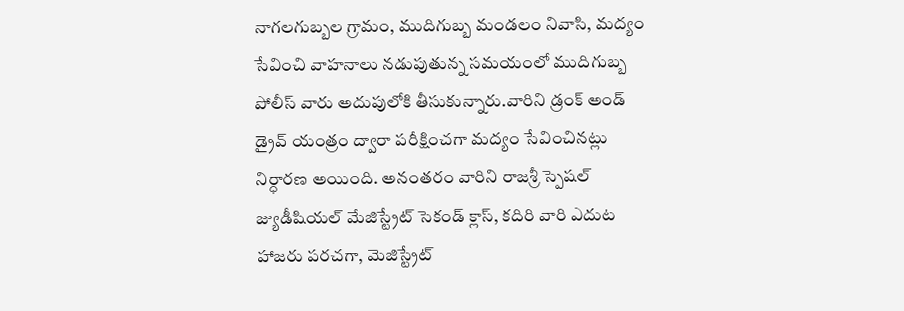నాగలగుబ్బల గ్రామం, ముదిగుబ్బ మండలం నివాసి, మద్యం సేవించి వాహనాలు నడుపుతున్న సమయంలో ముదిగుబ్బ పోలీస్ వారు అదుపులోకి తీసుకున్నారు.వారిని డ్రంక్ అండ్ డ్రైవ్ యంత్రం ద్వారా పరీక్షించగా మద్యం సేవించినట్లు నిర్ధారణ అయింది. అనంతరం వారిని రాజశ్రీ స్పెషల్ జ్యుడీషియల్ మేజిస్ట్రేట్ సెకండ్ క్లాస్, కదిరి వారి ఎదుట హాజరు పరచగా, మెజిస్ట్రేట్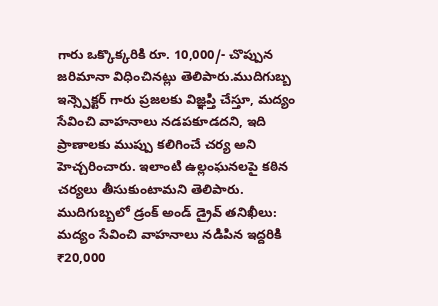గారు ఒక్కొక్కరికి రూ. 10,000/- చొప్పున జరిమానా విధించినట్లు తెలిపారు.ముదిగుబ్బ ఇన్స్పెక్టర్ గారు ప్రజలకు విజ్ఞప్తి చేస్తూ, మద్యం సేవించి వాహనాలు నడపకూడదని, ఇది ప్రాణాలకు ముప్పు కలిగించే చర్య అని హెచ్చరించారు. ఇలాంటి ఉల్లంఘనలపై కఠిన చర్యలు తీసుకుంటామని తెలిపారు.
ముదిగుబ్బలో డ్రంక్ అండ్ డ్రైవ్ తనిఖీలు: మద్యం సేవించి వాహనాలు నడిపిన ఇద్దరికి ₹20,000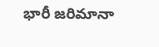భారీ జరిమానా